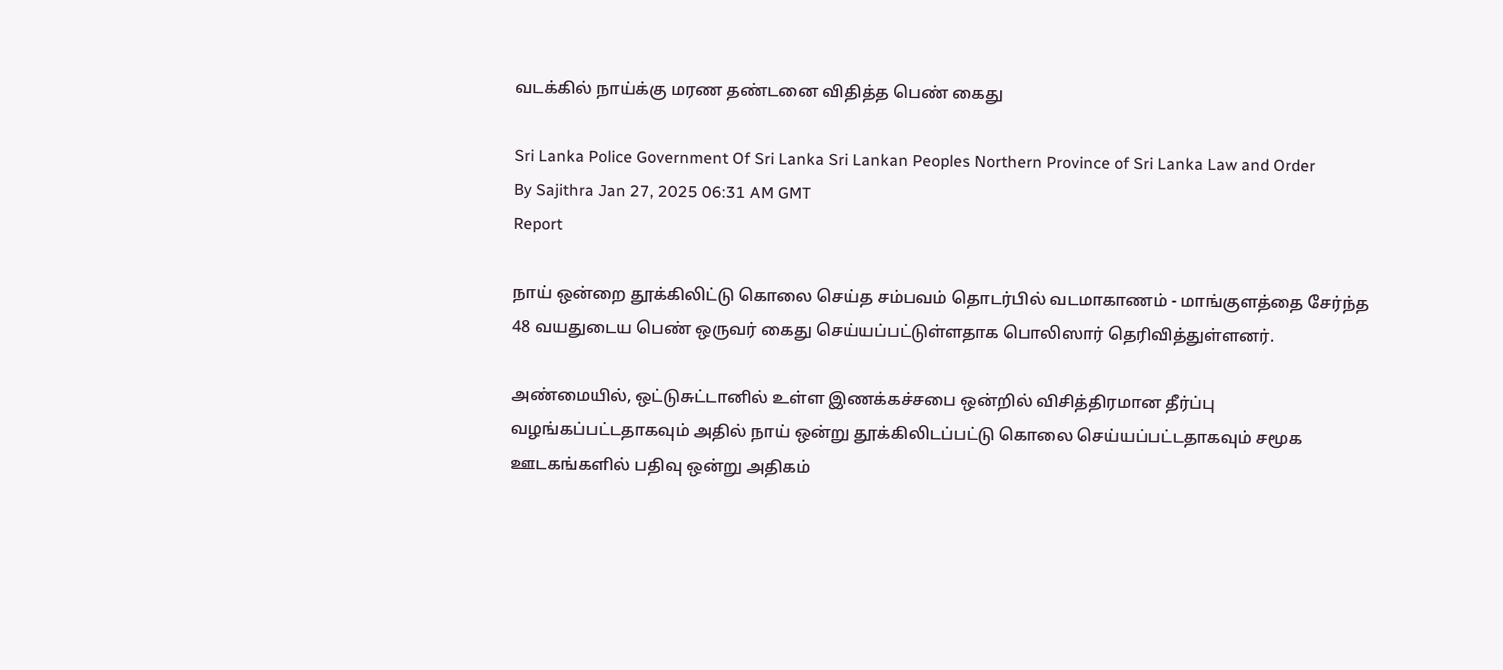வடக்கில் நாய்க்கு மரண தண்டனை விதித்த பெண் கைது

Sri Lanka Police Government Of Sri Lanka Sri Lankan Peoples Northern Province of Sri Lanka Law and Order
By Sajithra Jan 27, 2025 06:31 AM GMT
Report

நாய் ஒன்றை தூக்கிலிட்டு கொலை செய்த சம்பவம் தொடர்பில் வடமாகாணம் - மாங்குளத்தை சேர்ந்த 48 வயதுடைய பெண் ஒருவர் கைது செய்யப்பட்டுள்ளதாக பொலிஸார் தெரிவித்துள்ளனர்.

அண்மையில், ஒட்டுசுட்டானில் உள்ள இணக்கச்சபை ஒன்றில் விசித்திரமான தீர்ப்பு வழங்கப்பட்டதாகவும் அதில் நாய் ஒன்று தூக்கிலிடப்பட்டு கொலை செய்யப்பட்டதாகவும் சமூக ஊடகங்களில் பதிவு ஒன்று அதிகம்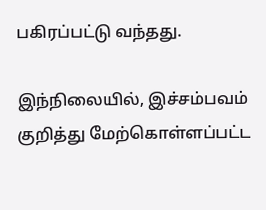பகிரப்பட்டு வந்தது.

இந்நிலையில், இச்சம்பவம் குறித்து மேற்கொள்ளப்பட்ட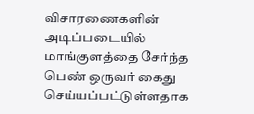விசாரணைகளின் அடிப்படையில் மாங்குளத்தை சேர்ந்த பெண் ஒருவர் கைது செய்யப்பட்டுள்ளதாக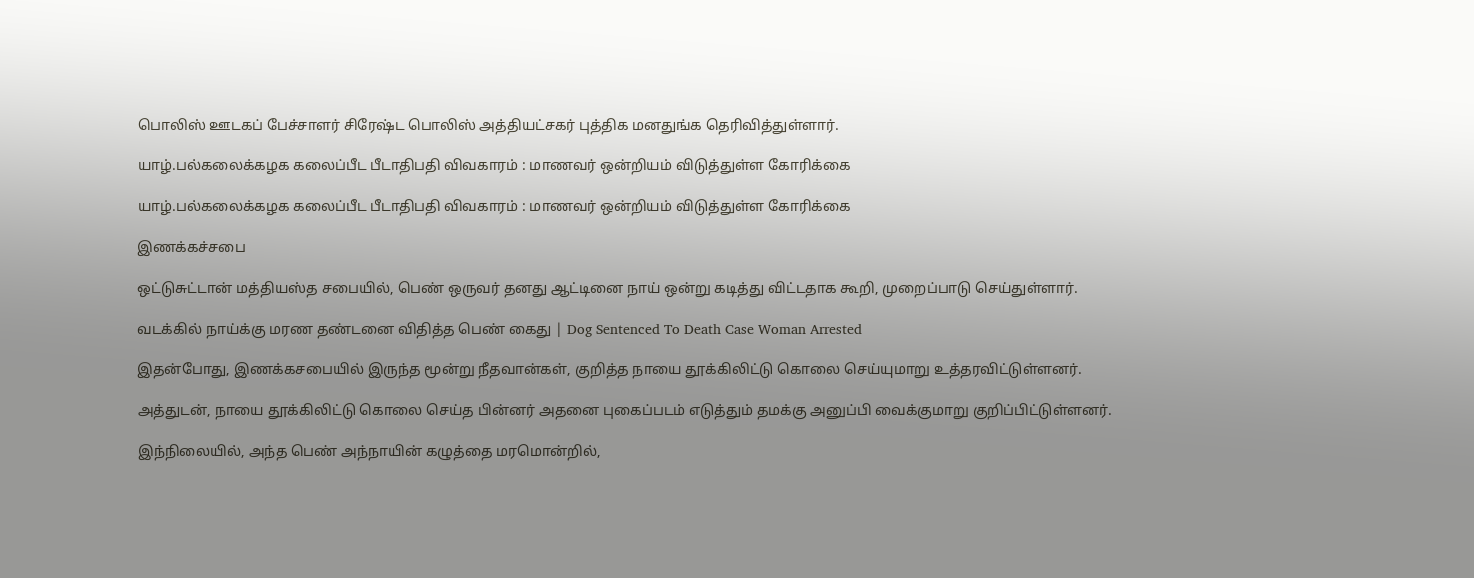பொலிஸ் ஊடகப் பேச்சாளர் சிரேஷ்ட பொலிஸ் அத்தியட்சகர் புத்திக மனதுங்க தெரிவித்துள்ளார்.

யாழ்.பல்கலைக்கழக கலைப்பீட பீடாதிபதி விவகாரம் : மாணவர் ஒன்றியம் விடுத்துள்ள கோரிக்கை

யாழ்.பல்கலைக்கழக கலைப்பீட பீடாதிபதி விவகாரம் : மாணவர் ஒன்றியம் விடுத்துள்ள கோரிக்கை

இணக்கச்சபை

ஒட்டுசுட்டான் மத்தியஸ்த சபையில், பெண் ஒருவர் தனது ஆட்டினை நாய் ஒன்று கடித்து விட்டதாக கூறி, முறைப்பாடு செய்துள்ளார்.

வடக்கில் நாய்க்கு மரண தண்டனை விதித்த பெண் கைது | Dog Sentenced To Death Case Woman Arrested

இதன்போது, இணக்கசபையில் இருந்த மூன்று நீதவான்கள், குறித்த நாயை தூக்கிலிட்டு கொலை செய்யுமாறு உத்தரவிட்டுள்ளனர்.

அத்துடன், நாயை தூக்கிலிட்டு கொலை செய்த பின்னர் அதனை புகைப்படம் எடுத்தும் தமக்கு அனுப்பி வைக்குமாறு குறிப்பிட்டுள்ளனர்.

இந்நிலையில், அந்த பெண் அந்நாயின் கழுத்தை மரமொன்றில்,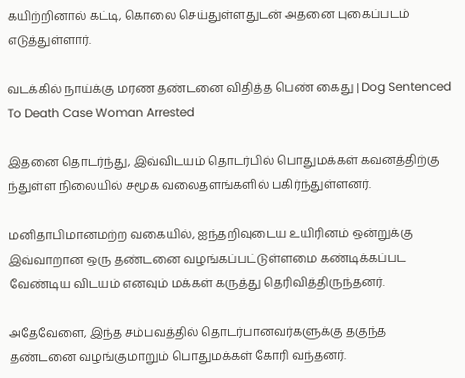கயிற்றினால் கட்டி, கொலை செய்துள்ளதுடன் அதனை புகைப்படம் எடுத்துள்ளார்.

வடக்கில் நாய்க்கு மரண தண்டனை விதித்த பெண் கைது | Dog Sentenced To Death Case Woman Arrested

இதனை தொடர்ந்து, இவ்விடயம் தொடர்பில் பொதுமக்கள் கவனத்திற்கு ந்துள்ள நிலையில் சமூக வலைதளங்களில் பகிர்ந்துள்ளனர்.

மனிதாபிமானமற்ற வகையில், ஐந்தறிவுடைய உயிரினம் ஒன்றுக்கு இவ்வாறான ஒரு தண்டனை வழங்கப்பட்டுள்ளமை கண்டிக்கப்பட வேண்டிய விடயம் எனவும் மக்கள் கருத்து தெரிவித்திருந்தனர்.

அதேவேளை, இந்த சம்பவத்தில் தொடர்பானவர்களுக்கு தகுந்த தண்டனை வழங்குமாறும் பொதுமக்கள் கோரி வந்தனர்.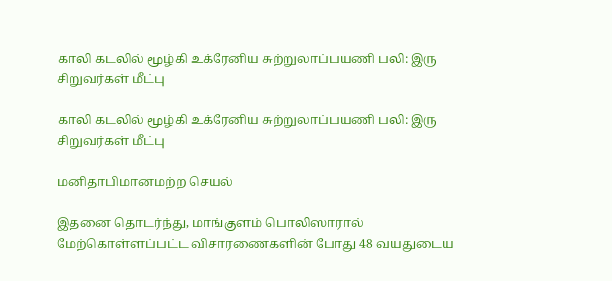காலி கடலில் மூழ்கி உக்ரேனிய சுற்றுலாப்பயணி பலி: இரு சிறுவர்கள் மீட்பு

காலி கடலில் மூழ்கி உக்ரேனிய சுற்றுலாப்பயணி பலி: இரு சிறுவர்கள் மீட்பு

மனிதாபிமானமற்ற செயல்

இதனை தொடர்ந்து, மாங்குளம் பொலிஸாரால் மேற்கொள்ளப்பட்ட விசாரணைகளின் போது 48 வயதுடைய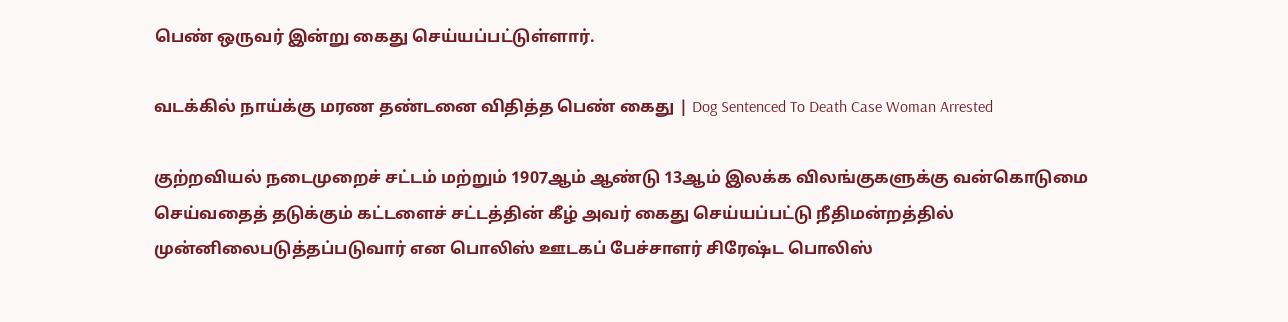பெண் ஒருவர் இன்று கைது செய்யப்பட்டுள்ளார்.

வடக்கில் நாய்க்கு மரண தண்டனை விதித்த பெண் கைது | Dog Sentenced To Death Case Woman Arrested

குற்றவியல் நடைமுறைச் சட்டம் மற்றும் 1907ஆம் ஆண்டு 13ஆம் இலக்க விலங்குகளுக்கு வன்கொடுமை செய்வதைத் தடுக்கும் கட்டளைச் சட்டத்தின் கீழ் அவர் கைது செய்யப்பட்டு நீதிமன்றத்தில் முன்னிலைபடுத்தப்படுவார் என பொலிஸ் ஊடகப் பேச்சாளர் சிரேஷ்ட பொலிஸ்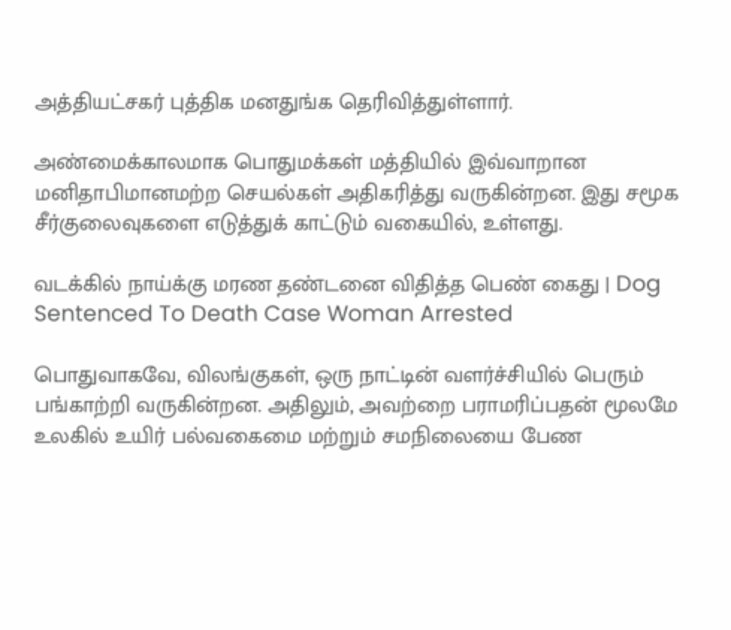அத்தியட்சகர் புத்திக மனதுங்க தெரிவித்துள்ளார்.

அண்மைக்காலமாக பொதுமக்கள் மத்தியில் இவ்வாறான மனிதாபிமானமற்ற செயல்கள் அதிகரித்து வருகின்றன. இது சமூக சீர்குலைவுகளை எடுத்துக் காட்டும் வகையில், உள்ளது.

வடக்கில் நாய்க்கு மரண தண்டனை விதித்த பெண் கைது | Dog Sentenced To Death Case Woman Arrested

பொதுவாகவே, விலங்குகள், ஒரு நாட்டின் வளர்ச்சியில் பெரும் பங்காற்றி வருகின்றன. அதிலும், அவற்றை பராமரிப்பதன் மூலமே உலகில் உயிர் பல்வகைமை மற்றும் சமநிலையை பேண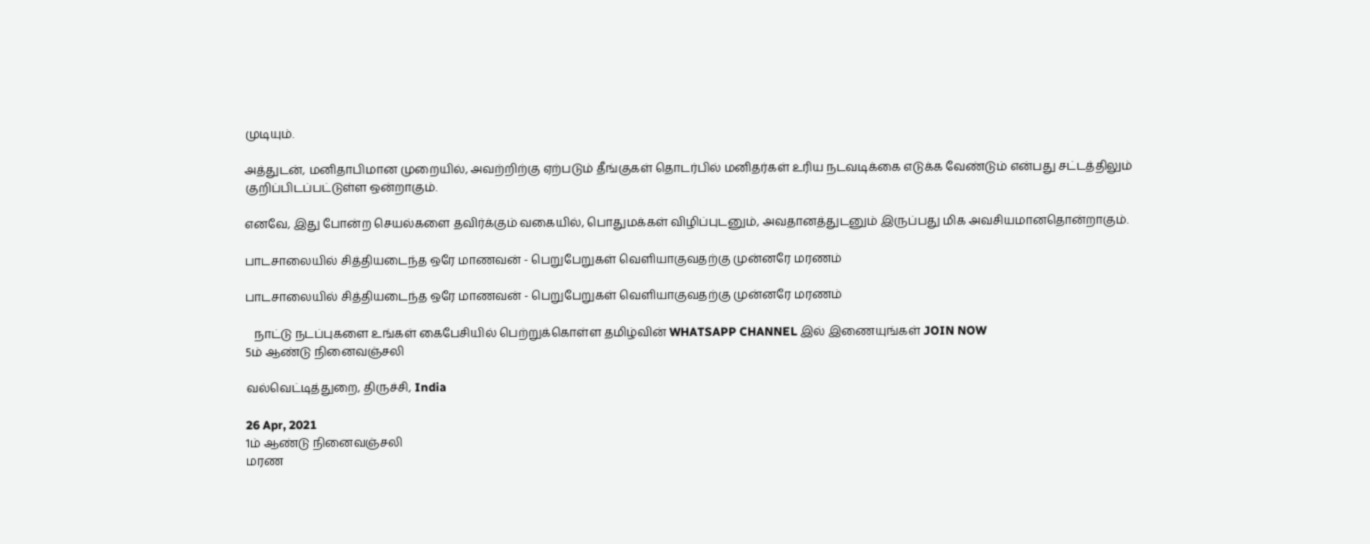முடியும்.

அத்துடன், மனிதாபிமான முறையில், அவற்றிற்கு ஏற்படும் தீங்குகள் தொடர்பில் மனிதர்கள் உரிய நடவடிக்கை எடுக்க வேண்டும் என்பது சட்டத்திலும் குறிப்பிடப்பட்டுள்ள ஒன்றாகும்.

எனவே, இது போன்ற செயல்களை தவிர்க்கும் வகையில், பொதுமக்கள் விழிப்புடனும், அவதானத்துடனும் இருப்பது மிக அவசியமானதொன்றாகும்.

பாடசாலையில் சித்தியடைந்த ஒரே மாணவன் - பெறுபேறுகள் வெளியாகுவதற்கு முன்னரே மரணம்

பாடசாலையில் சித்தியடைந்த ஒரே மாணவன் - பெறுபேறுகள் வெளியாகுவதற்கு முன்னரே மரணம்

   நாட்டு நடப்புகளை உங்கள் கைபேசியில் பெற்றுக்கொள்ள தமிழ்வின் WHATSAPP CHANNEL இல் இணையுங்கள் JOIN NOW
5ம் ஆண்டு நினைவஞ்சலி

வல்வெட்டித்துறை, திருச்சி, India

26 Apr, 2021
1ம் ஆண்டு நினைவஞ்சலி
மரண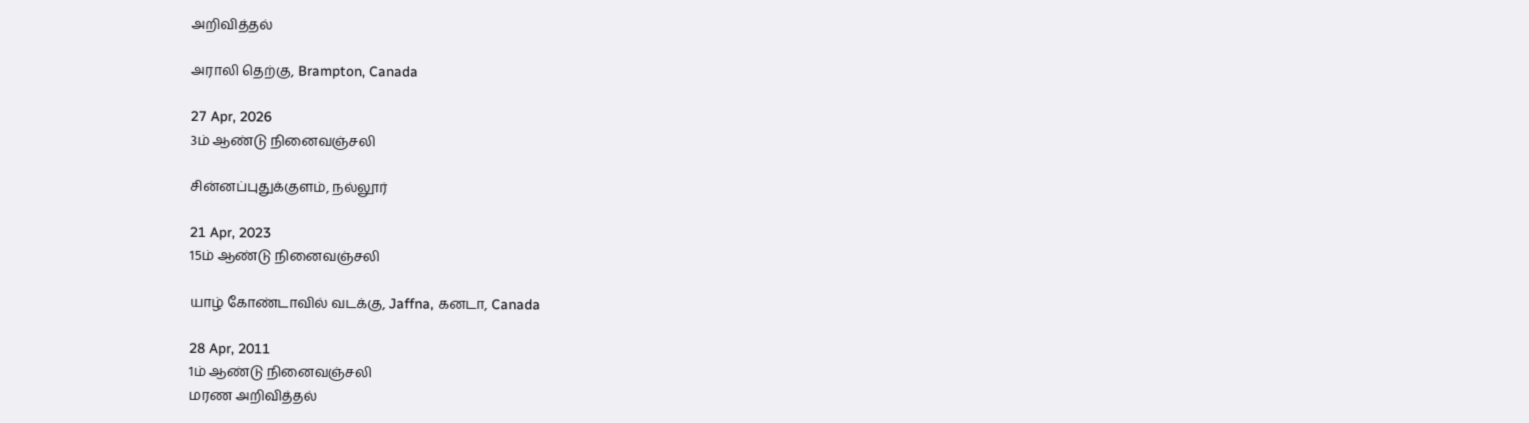அறிவித்தல்

அராலி தெற்கு, Brampton, Canada

27 Apr, 2026
3ம் ஆண்டு நினைவஞ்சலி

சின்னப்புதுக்குளம், நல்லூர்

21 Apr, 2023
15ம் ஆண்டு நினைவஞ்சலி

யாழ் கோண்டாவில் வடக்கு, Jaffna, கனடா, Canada

28 Apr, 2011
1ம் ஆண்டு நினைவஞ்சலி
மரண அறிவித்தல்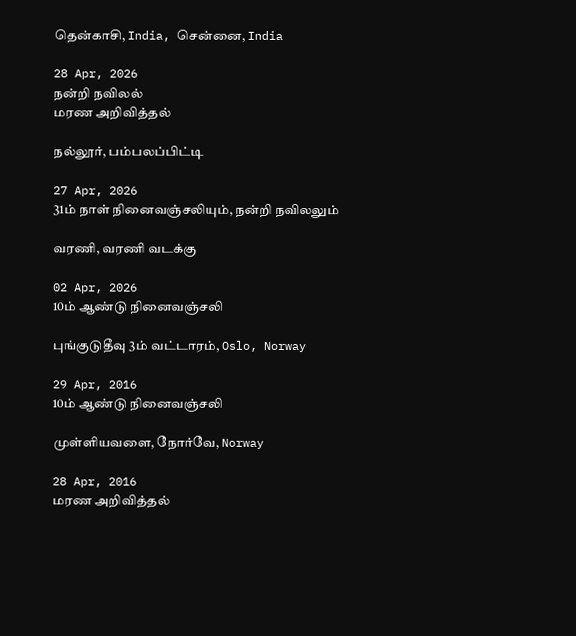தென்காசி, India, சென்னை, India

28 Apr, 2026
நன்றி நவிலல்
மரண அறிவித்தல்

நல்லூர், பம்பலப்பிட்டி

27 Apr, 2026
31ம் நாள் நினைவஞ்சலியும், நன்றி நவிலலும்

வரணி, வரணி வடக்கு

02 Apr, 2026
10ம் ஆண்டு நினைவஞ்சலி

புங்குடுதீவு 3ம் வட்டாரம், Oslo, Norway

29 Apr, 2016
10ம் ஆண்டு நினைவஞ்சலி

முள்ளியவளை, நோர்வே, Norway

28 Apr, 2016
மரண அறிவித்தல்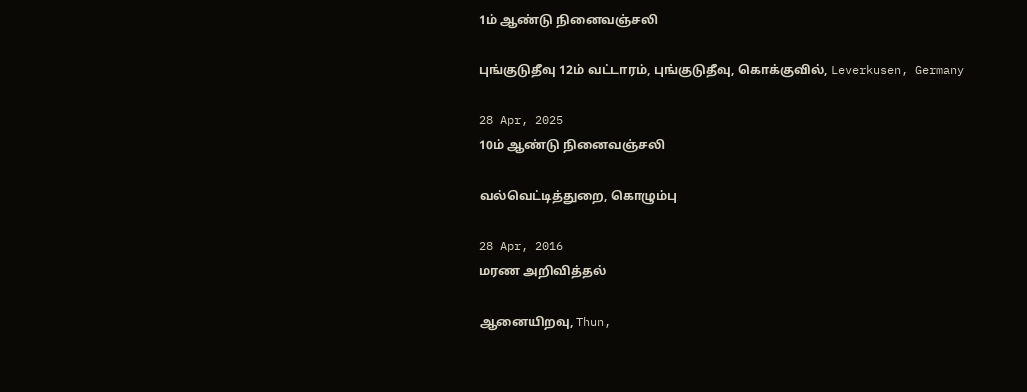1ம் ஆண்டு நினைவஞ்சலி

புங்குடுதீவு 12ம் வட்டாரம், புங்குடுதீவு, கொக்குவில், Leverkusen, Germany

28 Apr, 2025
10ம் ஆண்டு நினைவஞ்சலி

வல்வெட்டித்துறை, கொழும்பு

28 Apr, 2016
மரண அறிவித்தல்

ஆனையிறவு, Thun,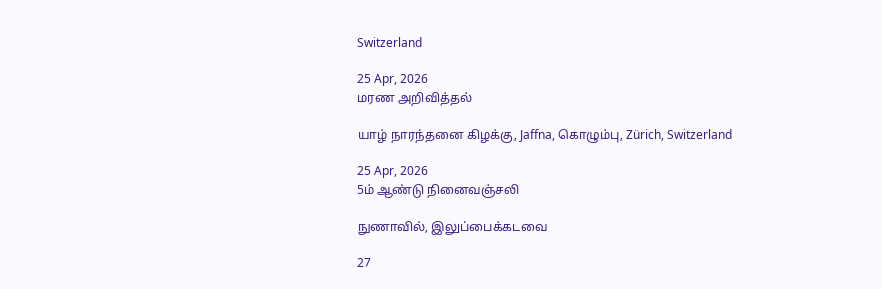Switzerland

25 Apr, 2026
மரண அறிவித்தல்

யாழ் நாரந்தனை கிழக்கு, Jaffna, கொழும்பு, Zürich, Switzerland

25 Apr, 2026
5ம் ஆண்டு நினைவஞ்சலி

நுணாவில், இலுப்பைக்கடவை

27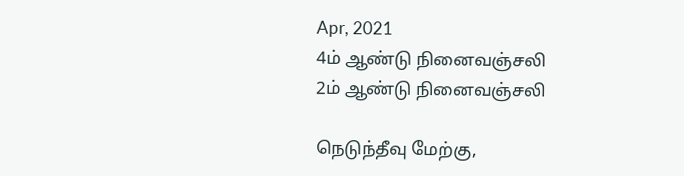Apr, 2021
4ம் ஆண்டு நினைவஞ்சலி
2ம் ஆண்டு நினைவஞ்சலி

நெடுந்தீவு மேற்கு,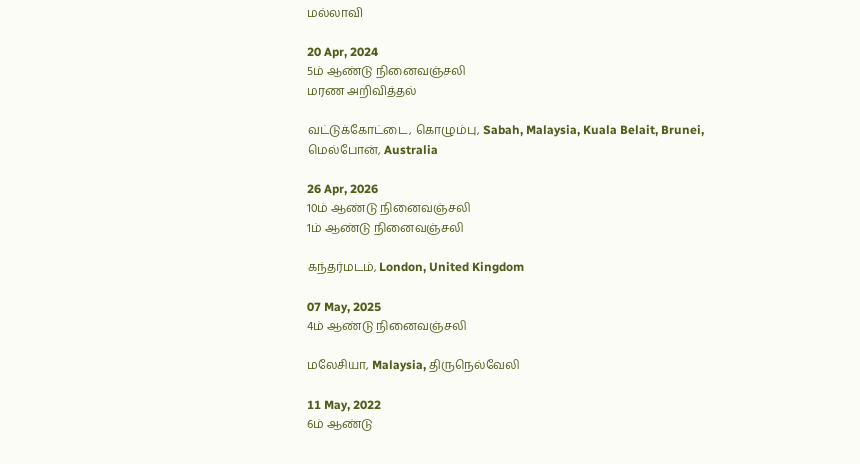மல்லாவி

20 Apr, 2024
5ம் ஆண்டு நினைவஞ்சலி
மரண அறிவித்தல்

வட்டுக்கோட்டை, கொழும்பு, Sabah, Malaysia, Kuala Belait, Brunei, மெல்போன், Australia

26 Apr, 2026
10ம் ஆண்டு நினைவஞ்சலி
1ம் ஆண்டு நினைவஞ்சலி

கந்தர்மடம், London, United Kingdom

07 May, 2025
4ம் ஆண்டு நினைவஞ்சலி

மலேசியா, Malaysia, திருநெல்வேலி

11 May, 2022
6ம் ஆண்டு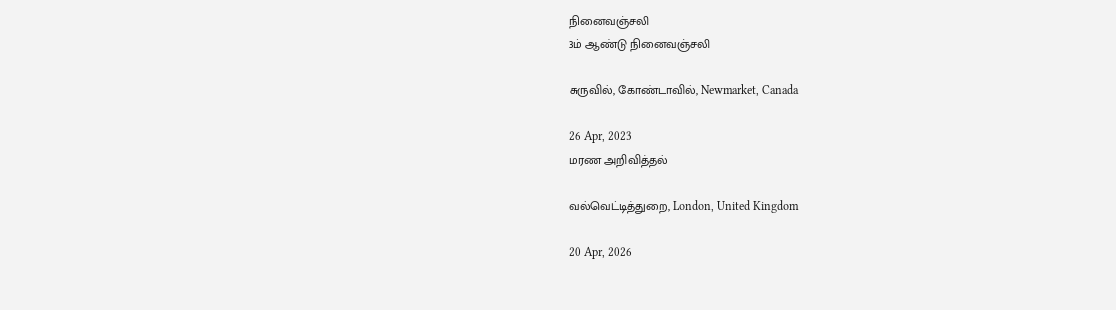நினைவஞ்சலி
3ம் ஆண்டு நினைவஞ்சலி

சுருவில், கோண்டாவில், Newmarket, Canada

26 Apr, 2023
மரண அறிவித்தல்

வல்வெட்டித்துறை, London, United Kingdom

20 Apr, 2026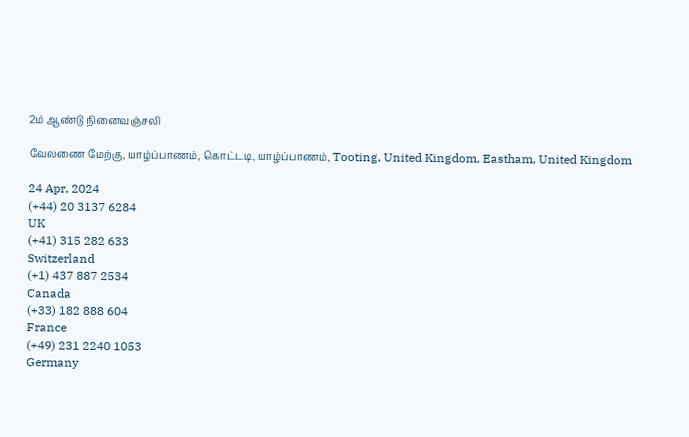2ம் ஆண்டு நினைவஞ்சலி

வேலணை மேற்கு, யாழ்ப்பாணம், கொட்டடி, யாழ்ப்பாணம், Tooting, United Kingdom, Eastham, United Kingdom

24 Apr, 2024
(+44) 20 3137 6284
UK
(+41) 315 282 633
Switzerland
(+1) 437 887 2534
Canada
(+33) 182 888 604
France
(+49) 231 2240 1053
Germany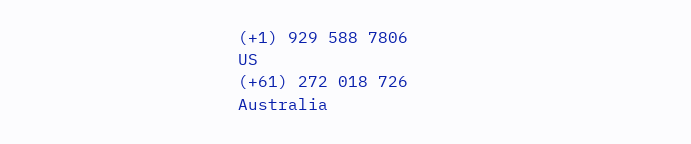(+1) 929 588 7806
US
(+61) 272 018 726
Australia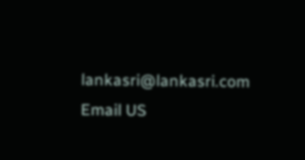lankasri@lankasri.com
Email US